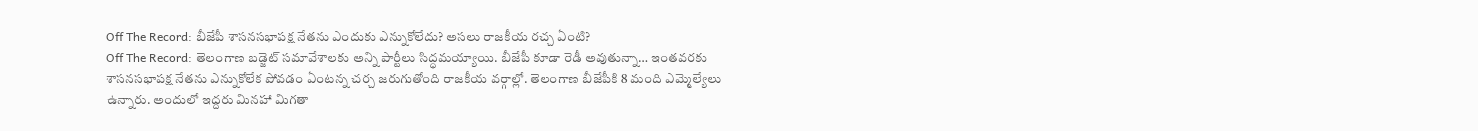Off The Record: బీజేపీ శాసనసభాపక్ష నేతను ఎందుకు ఎన్నుకోలేదు? అసలు రాజకీయ రచ్చ ఏంటి?
Off The Record: తెలంగాణ బడ్జెట్ సమావేశాలకు అన్ని పార్టీలు సిద్ధమయ్యాయి. బీజేపీ కూడా రెడీ అవుతున్నా… ఇంతవరకు శాసనసభాపక్ష నేతను ఎన్నుకోలేక పోవడం ఏంటన్న చర్చ జరుగుతోంది రాజకీయ వర్గాల్లో. తెలంగాణ బీజేపీకి 8 మంది ఎమ్మెల్యేలు ఉన్నారు. అందులో ఇద్దరు మినహా మిగతా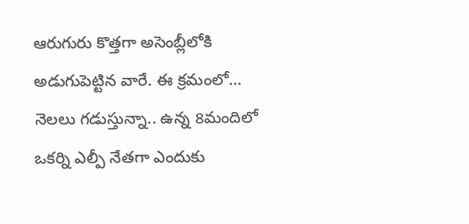ఆరుగురు కొత్తగా అసెంబ్లీలోకి అడుగుపెట్టిన వారే. ఈ క్రమంలో… నెలలు గడుస్తున్నా.. ఉన్న 8మందిలో ఒకర్ని ఎల్పీ నేతగా ఎందుకు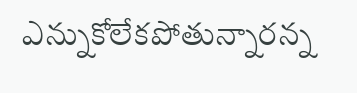ఎన్నుకోలేకపోతున్నారన్న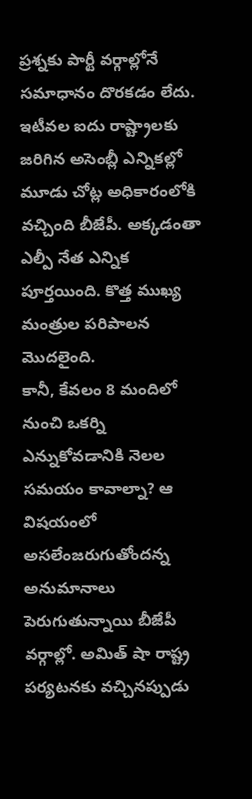ప్రశ్నకు పార్టీ వర్గాల్లోనే సమాధానం దొరకడం లేదు. ఇటీవల ఐదు రాష్ట్రాలకు జరిగిన అసెంబ్లీ ఎన్నికల్లో మూడు చోట్ల అధికారంలోకి వచ్చింది బీజేపీ. అక్కడంతా ఎల్పీ నేత ఎన్నిక పూర్తయింది. కొత్త ముఖ్య మంత్రుల పరిపాలన మొదలైంది.
కానీ, కేవలం 8 మందిలో నుంచి ఒకర్ని ఎన్నుకోవడానికి నెలల సమయం కావాల్నా? ఆ విషయంలో అసలేంజరుగుతోందన్న అనుమానాలు పెరుగుతున్నాయి బీజేపీ వర్గాల్లో. అమిత్ షా రాష్ట్ర పర్యటనకు వచ్చినప్పుడు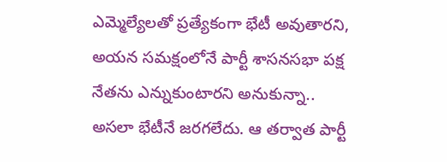ఎమ్మెల్యేలతో ప్రత్యేకంగా భేటీ అవుతారని, అయన సమక్షంలోనే పార్టీ శాసనసభా పక్ష నేతను ఎన్నుకుంటారని అనుకున్నా.. అసలా భేటీనే జరగలేదు. ఆ తర్వాత పార్టీ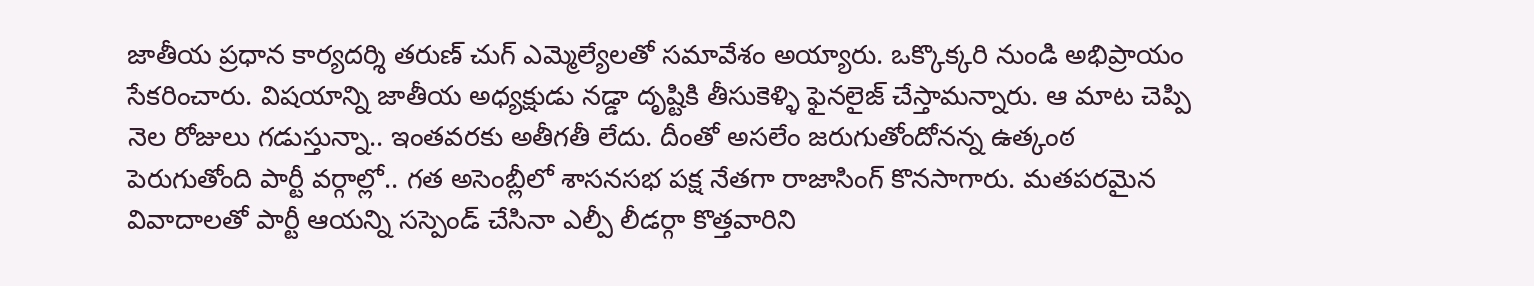జాతీయ ప్రధాన కార్యదర్శి తరుణ్ చుగ్ ఎమ్మెల్యేలతో సమావేశం అయ్యారు. ఒక్కొక్కరి నుండి అభిప్రాయం సేకరించారు. విషయాన్ని జాతీయ అధ్యక్షుడు నడ్డా దృష్టికి తీసుకెళ్ళి ఫైనలైజ్ చేస్తామన్నారు. ఆ మాట చెప్పి నెల రోజులు గడుస్తున్నా.. ఇంతవరకు అతీగతీ లేదు. దీంతో అసలేం జరుగుతోందోనన్న ఉత్కంఠ పెరుగుతోంది పార్టీ వర్గాల్లో.. గత అసెంబ్లీలో శాసనసభ పక్ష నేతగా రాజాసింగ్ కొనసాగారు. మతపరమైన వివాదాలతో పార్టీ ఆయన్ని సస్పెండ్ చేసినా ఎల్పీ లీడర్గా కొత్తవారిని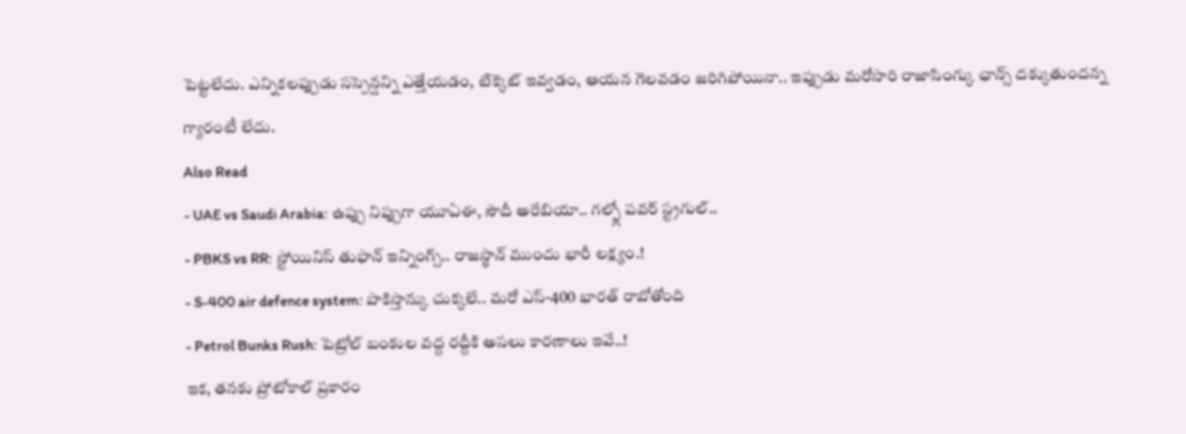పెట్టలేదు. ఎన్నికలప్పుడు సస్పెన్షన్ని ఎత్తేయడం, టిక్కెట్ ఇవ్వడం, ఆయన గెలవడం జరిగిపోయినా.. ఇప్పుడు మరోసారి రాజాసింగ్కు ఛాన్స్ దక్కుతుందన్న గ్యారంటీ లేదు.
Also Read
- UAE vs Saudi Arabia: ఉప్పు నిప్పుగా యూఏఈ, సౌదీ అరేబియా.. గల్ఫ్లో పవర్ స్ట్రగుల్..
- PBKS vs RR: స్టోయినిస్ తుఫాన్ ఇన్నింగ్స్.. రాజస్థాన్ ముందు భారీ లక్ష్యం.!
- S-400 air defence system: పాకిస్తాన్కు చుక్కలే.. మరో ఎస్-400 భారత్ రాబోతోంది
- Petrol Bunks Rush: పెట్రోల్ బంకుల వద్ద రద్దీకి అసలు కారణాలు ఇవే..!
ఇక, తనకు ప్రోటోకాల్ ప్రకారం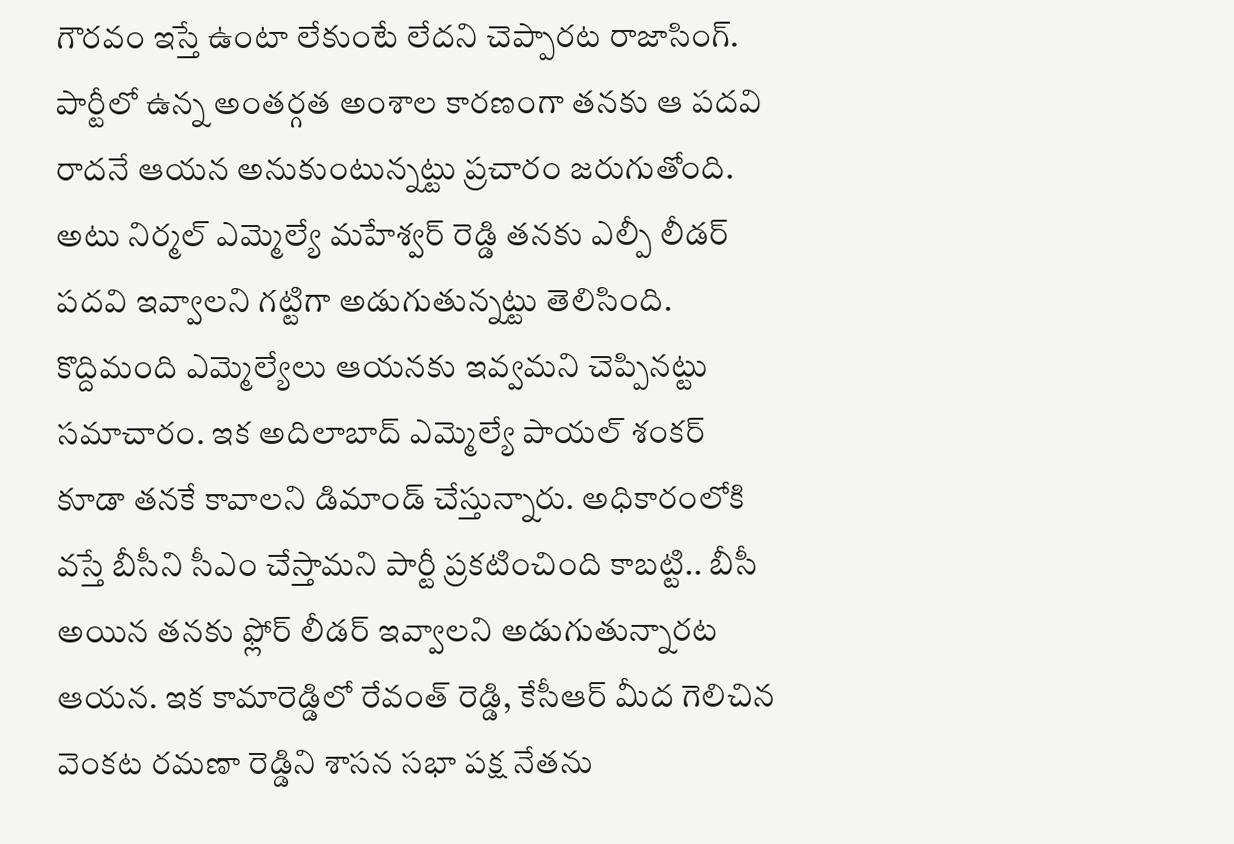గౌరవం ఇస్తే ఉంటా లేకుంటే లేదని చెప్పారట రాజాసింగ్. పార్టీలో ఉన్న అంతర్గత అంశాల కారణంగా తనకు ఆ పదవి రాదనే ఆయన అనుకుంటున్నట్టు ప్రచారం జరుగుతోంది. అటు నిర్మల్ ఎమ్మెల్యే మహేశ్వర్ రెడ్డి తనకు ఎల్పీ లీడర్ పదవి ఇవ్వాలని గట్టిగా అడుగుతున్నట్టు తెలిసింది. కొద్దిమంది ఎమ్మెల్యేలు ఆయనకు ఇవ్వమని చెప్పినట్టు సమాచారం. ఇక అదిలాబాద్ ఎమ్మెల్యే పాయల్ శంకర్ కూడా తనకే కావాలని డిమాండ్ చేస్తున్నారు. అధికారంలోకి వస్తే బీసీని సీఎం చేస్తామని పార్టీ ప్రకటించింది కాబట్టి.. బీసీ అయిన తనకు ఫ్లోర్ లీడర్ ఇవ్వాలని అడుగుతున్నారట ఆయన. ఇక కామారెడ్డిలో రేవంత్ రెడ్డి, కేసీఆర్ మీద గెలిచిన వెంకట రమణా రెడ్డిని శాసన సభా పక్ష నేతను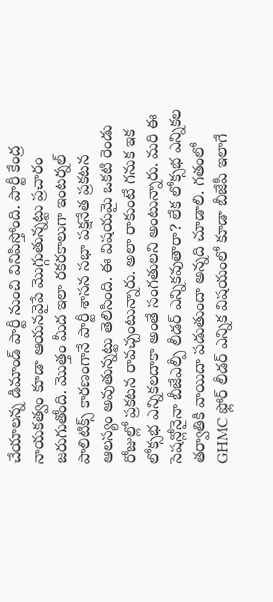చేయాలన్న డిమాండ్ పార్టీ నుంచి వినిపిస్తోంది. పార్టీ కేంద్ర నాయకత్వం కూడా ఆయనవైపే మొగ్గుతున్నట్టు ప్రచారం జరుగుతోంది. మొత్తం మీద ఇలా రకరకాలుగా ఇంటర్నల్ పాలిటిక్స్ కారణంగానే పార్టీ శాసన సభా పక్షనేత ప్రకటన ఆలస్యం అవుతున్నట్టు తెలిసింది. ఈ విషయమై ఒకటి రెండు రోజుల్లో ప్రకటన రావచ్చంటున్నారు. అలా రాకుంటే గనుక ఇక లోక్సభ ఎన్నికలదాకా అంతే సంగతులని అంటున్నారు. మరి ఈ సెషన్లోనైనా బీజేఎల్పీ లీడర్ ఎన్నికవుతారా? లేక లోక్సభ ఎన్నికల తర్వాతికి వాయిదా పడుతుందా అన్నది చూడాలి. గతంలో GHMC ఫ్లోర్ లీడర్ ఎన్నిక విషయంలో కూడా బీజేపీ ఇలాగే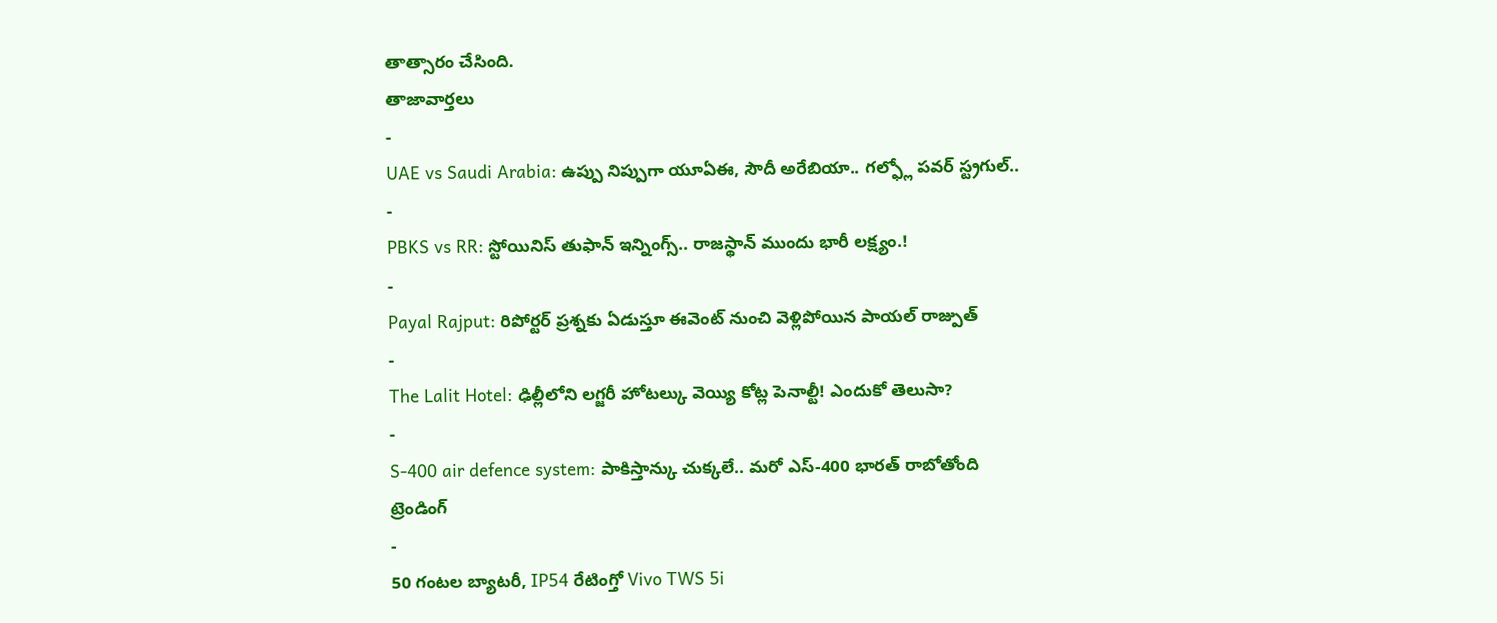తాత్సారం చేసింది.
తాజావార్తలు
-
UAE vs Saudi Arabia: ఉప్పు నిప్పుగా యూఏఈ, సౌదీ అరేబియా.. గల్ఫ్లో పవర్ స్ట్రగుల్..
-
PBKS vs RR: స్టోయినిస్ తుఫాన్ ఇన్నింగ్స్.. రాజస్థాన్ ముందు భారీ లక్ష్యం.!
-
Payal Rajput: రిపోర్టర్ ప్రశ్నకు ఏడుస్తూ ఈవెంట్ నుంచి వెళ్లిపోయిన పాయల్ రాజ్పుత్
-
The Lalit Hotel: ఢిల్లీలోని లగ్జరీ హోటల్కు వెయ్యి కోట్ల పెనాల్టీ! ఎందుకో తెలుసా?
-
S-400 air defence system: పాకిస్తాన్కు చుక్కలే.. మరో ఎస్-400 భారత్ రాబోతోంది
ట్రెండింగ్
-
50 గంటల బ్యాటరీ, IP54 రేటింగ్తో Vivo TWS 5i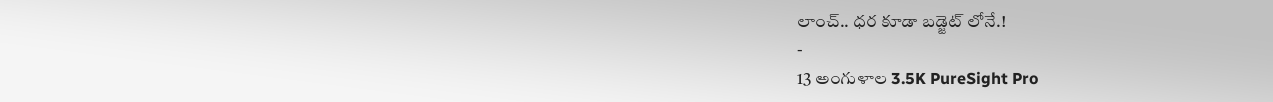లాంచ్.. ధర కూడా బడ్జెట్ లోనే.!
-
13 అంగుళాల 3.5K PureSight Pro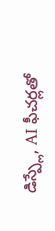డిస్ప్లే, AI ఫీచర్లతో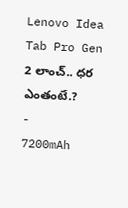Lenovo Idea Tab Pro Gen 2 లాంచ్.. ధర ఎంతంటే.?
-
7200mAh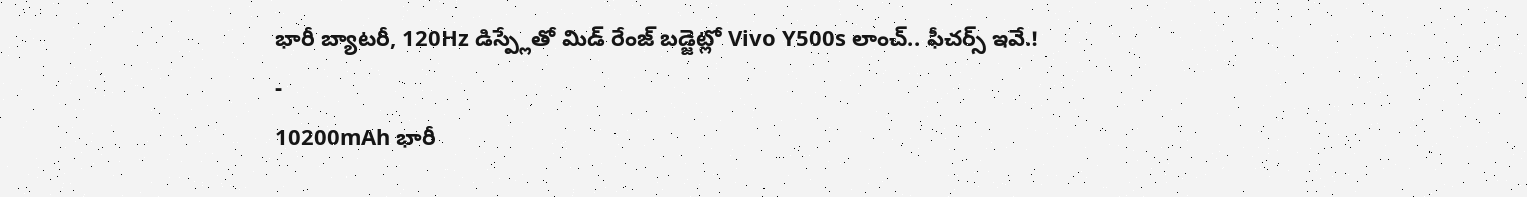భారీ బ్యాటరీ, 120Hz డిస్ప్లేతో మిడ్ రేంజ్ బడ్జెట్లో Vivo Y500s లాంచ్.. ఫీచర్స్ ఇవే.!
-
10200mAh భారీ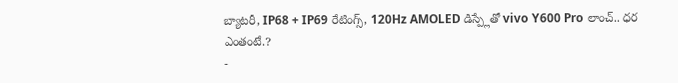బ్యాటరీ, IP68 + IP69 రేటింగ్స్, 120Hz AMOLED డిస్ప్లేతో vivo Y600 Pro లాంచ్.. ధర ఎంతంటే.?
-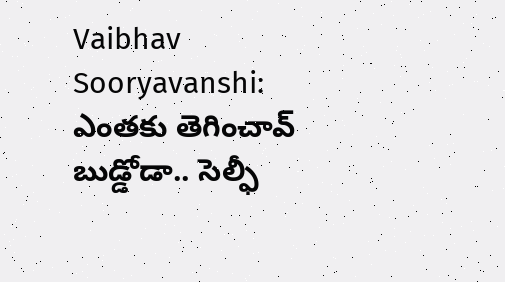Vaibhav Sooryavanshi: ఎంతకు తెగించావ్ బుడ్డోడా.. సెల్ఫీ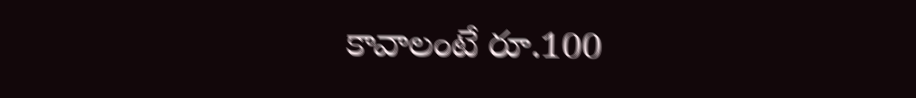కావాలంటే రూ.100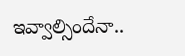ఇవ్వాల్సిందేనా..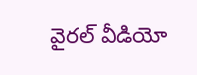వైరల్ వీడియో